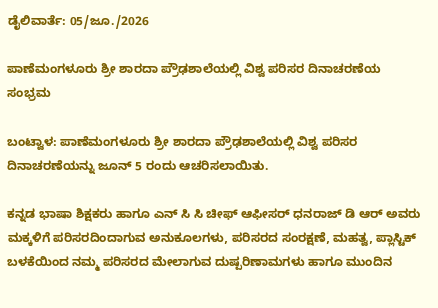ಡೈಲಿವಾರ್ತೆ: 05/ಜೂ./2026

ಪಾಣೆಮಂಗಳೂರು ಶ್ರೀ ಶಾರದಾ ಪ್ರೌಢಶಾಲೆಯಲ್ಲಿ ವಿಶ್ವ ಪರಿಸರ ದಿನಾಚರಣೆಯ ಸಂಭ್ರಮ

ಬಂಟ್ವಾಳ: ಪಾಣೆಮಂಗಳೂರು ಶ್ರೀ ಶಾರದಾ ಪ್ರೌಢಶಾಲೆಯಲ್ಲಿ ವಿಶ್ವ ಪರಿಸರ ದಿನಾಚರಣೆಯನ್ನು ಜೂನ್ 5 ರಂದು ಆಚರಿಸಲಾಯಿತು.

ಕನ್ನಡ ಭಾಷಾ ಶಿಕ್ಷಕರು ಹಾಗೂ ಎನ್ ಸಿ ಸಿ ಚೀಫ್ ಆಫೀಸರ್ ಧನರಾಜ್ ಡಿ ಆರ್ ಅವರು ಮಕ್ಕಳಿಗೆ ಪರಿಸರದಿಂದಾಗುವ ಅನುಕೂಲಗಳು, ಪರಿಸರದ ಸಂರಕ್ಷಣೆ, ಮಹತ್ವ, ಪ್ಲಾಸ್ಟಿಕ್ ಬಳಕೆಯಿಂದ ನಮ್ಮ ಪರಿಸರದ ಮೇಲಾಗುವ ದುಷ್ಪರಿಣಾಮಗಳು ಹಾಗೂ ಮುಂದಿನ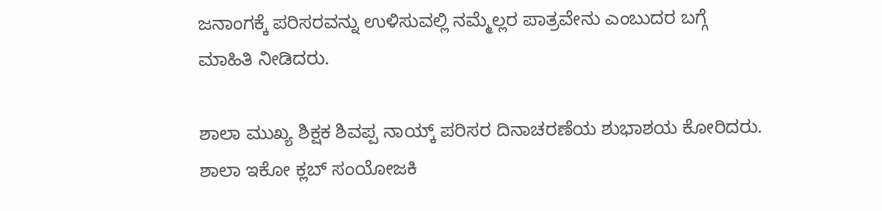ಜನಾಂಗಕ್ಕೆ ಪರಿಸರವನ್ನು ಉಳಿಸುವಲ್ಲಿ ನಮ್ಮೆಲ್ಲರ ಪಾತ್ರವೇನು ಎಂಬುದರ ಬಗ್ಗೆ ಮಾಹಿತಿ ನೀಡಿದರು.

ಶಾಲಾ ಮುಖ್ಯ ಶಿಕ್ಷಕ ಶಿವಪ್ಪ ನಾಯ್ಕ್ ಪರಿಸರ ದಿನಾಚರಣೆಯ ಶುಭಾಶಯ ಕೋರಿದರು. ಶಾಲಾ ಇಕೋ ಕ್ಲಬ್ ಸಂಯೋಜಕಿ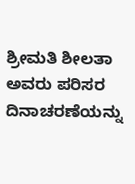ಶ್ರೀಮತಿ ಶೀಲತಾ ಅವರು ಪರಿಸರ ದಿನಾಚರಣೆಯನ್ನು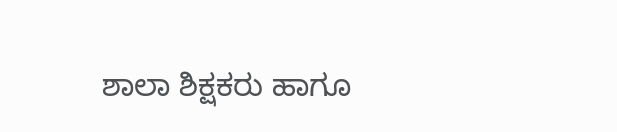ಶಾಲಾ ಶಿಕ್ಷಕರು ಹಾಗೂ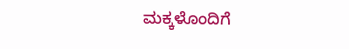ಮಕ್ಕಳೊಂದಿಗೆ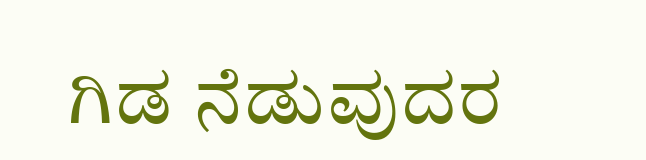ಗಿಡ ನೆಡುವುದರ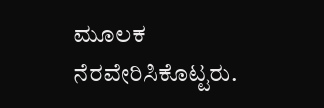ಮೂಲಕ ನೆರವೇರಿಸಿಕೊಟ್ಟರು.